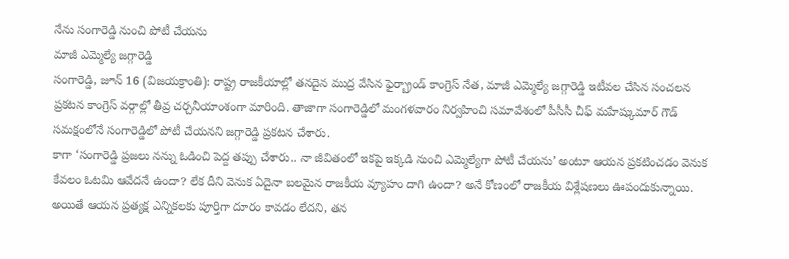నేను సంగారెడ్డి నుంచి పోటీ చేయను
మాజీ ఎమ్మెల్యే జగ్గారెడ్డి
సంగారెడ్డి, జూన్ 16 (విజయక్రాంతి): రాష్ట్ర రాజకీయాల్లో తనదైన ముద్ర వేసిన ఫైర్బ్రాండ్ కాంగ్రెస్ నేత, మాజీ ఎమ్మెల్యే జగ్గారెడ్డి ఇటీవల చేసిన సంచలన ప్రకటన కాంగ్రెస్ వర్గాల్లో తీవ్ర చర్చనీయాంశంగా మారింది. తాజాగా సంగారెడ్డిలో మంగళవారం నిర్వహించి సమావేశంలో పీసీసీ చీఫ్ మహేష్కుమార్ గౌడ్ సమక్షంలోనే సంగారెడ్డిలో పోటీ చేయనని జగ్గారెడ్డి ప్రకటన చేశారు.
కాగా ‘సంగారెడ్డి ప్రజలు నన్ను ఓడించి పెద్ద తప్పు చేశారు.. నా జీవితంలో ఇకపై ఇక్కడి నుంచి ఎమ్మెల్యేగా పోటీ చేయను’ అంటూ ఆయన ప్రకటించడం వెనుక కేవలం ఓటమి ఆవేదనే ఉందా? లేక దీని వెనుక ఏదైనా బలమైన రాజకీయ వ్యూహం దాగి ఉందా? అనే కోణంలో రాజకీయ విశ్లేషణలు ఊపందుకున్నాయి.
అయితే ఆయన ప్రత్యక్ష ఎన్నికలకు పూర్తిగా దూరం కావడం లేదని, తన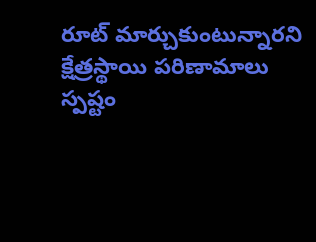రూట్ మార్చుకుంటున్నారని క్షేత్రస్థాయి పరిణామాలు స్పష్టం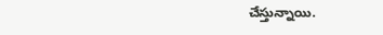చేస్తున్నాయి.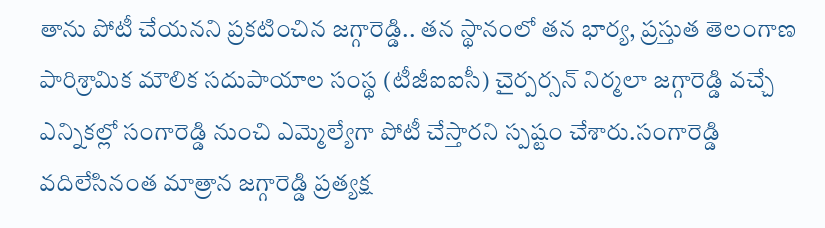తాను పోటీ చేయనని ప్రకటించిన జగ్గారెడ్డి.. తన స్థానంలో తన భార్య, ప్రస్తుత తెలంగాణ పారిశ్రామిక మౌలిక సదుపాయాల సంస్థ (టీజీఐఐసీ) చైర్పర్సన్ నిర్మలా జగ్గారెడ్డి వచ్చే ఎన్నికల్లో సంగారెడ్డి నుంచి ఎమ్మెల్యేగా పోటీ చేస్తారని స్పష్టం చేశారు.సంగారెడ్డి వదిలేసినంత మాత్రాన జగ్గారెడ్డి ప్రత్యక్ష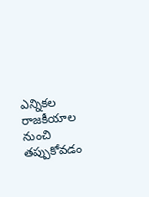ఎన్నికల రాజకీయాల నుంచి తప్పుకోవడం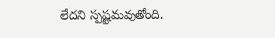లేదని స్పష్టమవుతోంది.